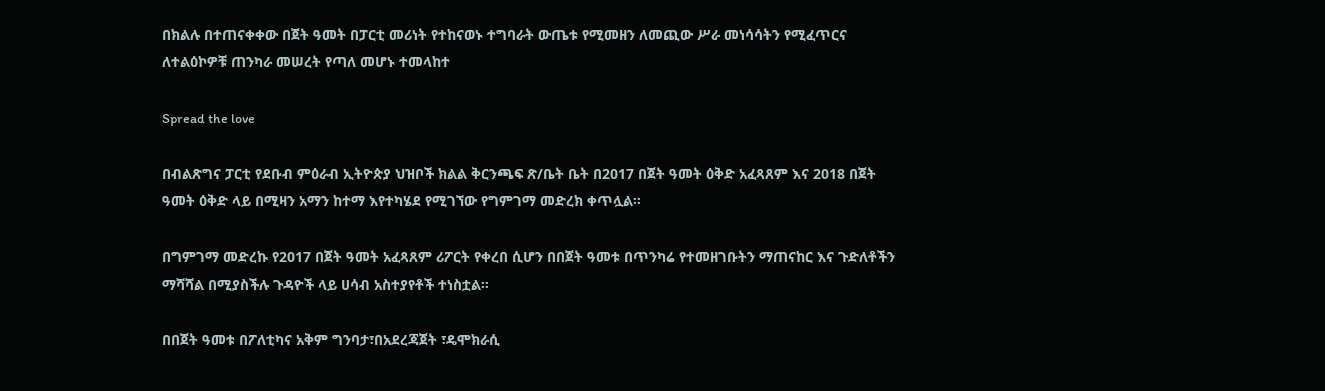በክልሉ በተጠናቀቀው በጀት ዓመት በፓርቲ መሪነት የተከናወኑ ተግባራት ውጤቱ የሚመዘን ለመጪው ሥራ መነሳሳትን የሚፈጥርና ለተልዕኮዎቹ ጠንካራ መሠረት የጣለ መሆኑ ተመላከተ

Spread the love

በብልጽግና ፓርቲ የደቡብ ምዕራብ ኢትዮጵያ ህዝቦች ክልል ቅርንጫፍ ጽ/ቤት ቤት በ2017 በጀት ዓመት ዕቅድ አፈጻጸም እና 2018 በጀት ዓመት ዕቅድ ላይ በሚዛን አማን ከተማ እየተካሄደ የሚገኘው የግምገማ መድረክ ቀጥሏል።

በግምገማ መድረኩ የ2017 በጀት ዓመት አፈጻጸም ሪፖርት የቀረበ ሲሆን በበጀት ዓመቱ በጥንካሬ የተመዘገቡትን ማጠናከር እና ጉድለቶችን ማሻሻል በሚያስችሉ ጉዳዮች ላይ ሀሳብ አስተያየቶች ተነስቷል።

በበጀት ዓመቱ በፖለቲካና አቅም ግንባታ፣በአደረጃጀት ፣ዴሞክራሲ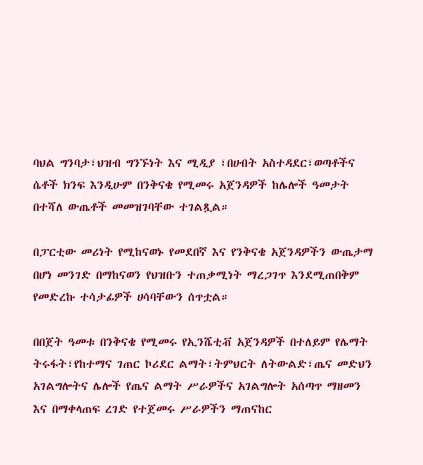ባህል ግንባታ፣ህዝብ ግንኙነት እና ሚዲያ ፣በሀብት አስተዳደር፣ወጣቶችና ሴቶች ክንፍ እንዲሁም በንቅናቄ የሚመሩ አጀንዳዎች ከሌሎች ዓመታት በተሻለ ውጤቶች መመዝገባቸው ተገልጿል።

በፓርቲው መሪነት የሚከናወኑ የመደበኛ እና የንቅናቄ አጀንዳዎችን ውጤታማ በሆነ መንገድ በማከናወን የህዝቡን ተጠቃሚነት ማረጋገጥ እንደሚጠበቅም የመድረኩ ተሳታፊዎች ሀሳባቸውን ሰጥቷል።

በበጀት ዓመቱ በንቅናቄ የሚመሩ የኢንሼቲቭ አጀንዳዎች በተለይም የሌማት ትሩፋት፣የከተማና ገጠር ኮሪደር ልማት፣ትምህርት ለትውልድ፣ጤና መድህን አገልግሎትና ሌሎች የጤና ልማት ሥራዎችና አገልግሎት አሰጣጥ ማዘመን እና በማቀላጠፍ ረገድ የተጀመሩ ሥራዎችን ማጠናከር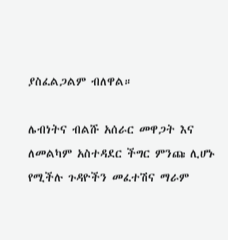ያስፈልጋልም ብለዋል።

ሌብነትና ብልሹ አሰራር መዋጋት እና ለመልካም አስተዳደር ችግር ምንጩ ሊሆኑ የሚችሉ ጉዳዮችን መፈተሽና ማራም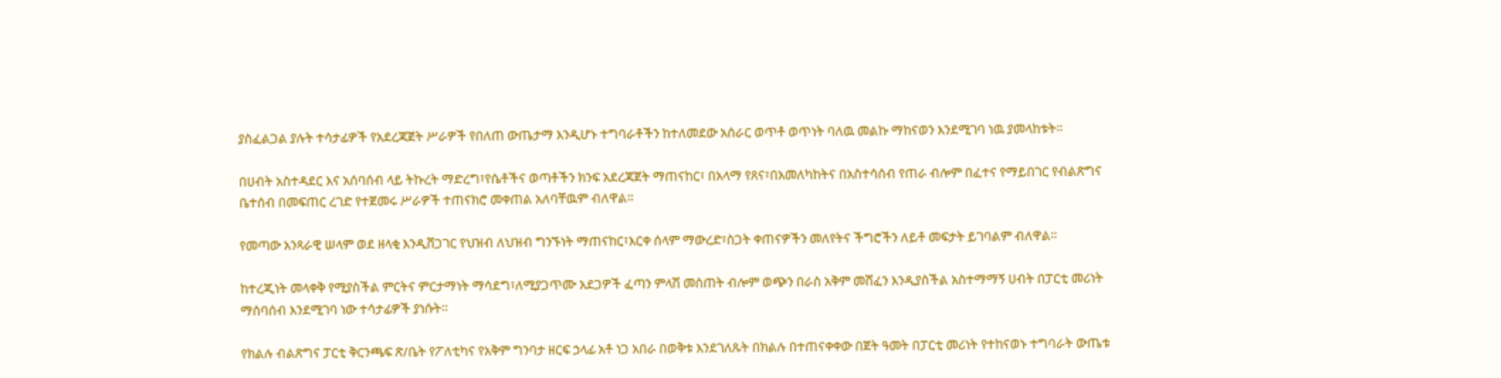ያስፈልጋል ያሉት ተሳታፊዎች የአደረጃጀት ሥራዎች የበለጠ ውጤታማ እንዲሆኑ ተግባራቶችን ከተለመደው አሰራር ወጥቶ ወጥነት ባለዉ መልኩ ማከናወን እንደሚገባ ነዉ ያመላከቱት።

በሀብት አስተዳደር እና አሰባሰብ ላይ ትኩረት ማድረግ፣የሴቶችና ወጣቶችን ክንፍ አደረጃጀት ማጠናከር፣ በአላማ የጸና፣በአመለካከትና በአስተሳሰብ የጠራ ብሎም በፈተና የማይበገር የብልጽግና ቤተሰብ በመፍጠር ረገድ የተጀመሩ ሥራዎች ተጠናክሮ መቀጠል አለባቸዉም ብለዋል።

የመጣው አንጻራዊ ሠላም ወደ ዘላቂ እንዲሸጋገር የህዝብ ለህዝብ ግንኙነት ማጠናከር፣እርቀ ሰላም ማውረድ፣ስጋት ቀጠናዎችን መለየትና ችግሮችን ለይቶ መፍታት ይገባልም ብለዋል።

ከተረጂነት መላቀቅ የሚያስችል ምርትና ምርታማነት ማሳደግ፣ለሚያጋጥሙ አደጋዎች ፈጣን ምላሽ መስጠት ብሎም ወጭን በራስ አቅም መሸፈን እንዲያስችል አስተማማኝ ሀብት በፓርቲ መሪነት ማሰባሰብ እንደሚገባ ነው ተሳታፊዎች ያነሱት።

የክልሉ ብልጽግና ፓርቲ ቅርንጫፍ ጽ/ቤት የፖለቲካና የአቅም ግንባታ ዘርፍ ኃላፊ አቶ ነጋ አበራ በወቅቱ እንደገለጹት በክልሉ በተጠናቀቀው በጀት ዓመት በፓርቲ መሪነት የተከናወኑ ተግባራት ውጤቱ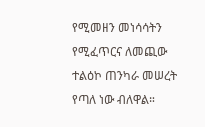የሚመዘን መነሳሳትን የሚፈጥርና ለመጪው ተልዕኮ ጠንካራ መሠረት የጣለ ነው ብለዋል።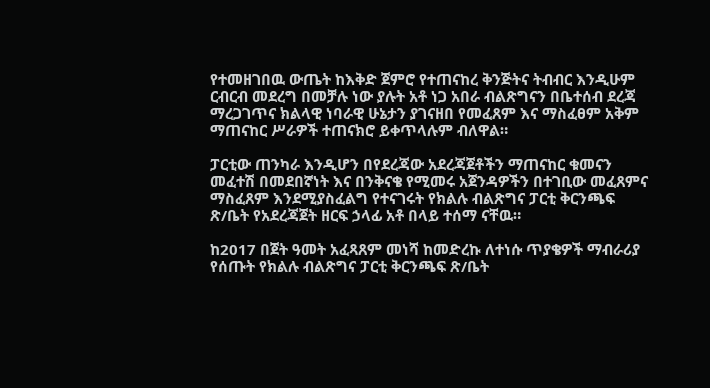የተመዘገበዉ ውጤት ከእቅድ ጀምሮ የተጠናከረ ቅንጅትና ትብብር እንዲሁም ርብርብ መደረግ በመቻሉ ነው ያሉት አቶ ነጋ አበራ ብልጽግናን በቤተሰብ ደረጃ ማረጋገጥና ክልላዊ ነባራዊ ሁኔታን ያገናዘበ የመፈጸም እና ማስፈፀም አቅም ማጠናከር ሥራዎች ተጠናክሮ ይቀጥላሉም ብለዋል።

ፓርቲው ጠንካራ እንዲሆን በየደረጃው አደረጃጀቶችን ማጠናከር ቁመናን መፈተሽ በመደበኛነት እና በንቅናቄ የሚመሩ አጀንዳዎችን በተገቢው መፈጸምና ማስፈጸም እንደሚያስፈልግ የተናገሩት የክልሉ ብልጽግና ፓርቲ ቅርንጫፍ ጽ/ቤት የአደረጃጀት ዘርፍ ኃላፊ አቶ በላይ ተሰማ ናቸዉ።

ከ2017 በጀት ዓመት አፈጻጸም መነሻ ከመድረኩ ለተነሱ ጥያቄዎች ማብራሪያ የሰጡት የክልሉ ብልጽግና ፓርቲ ቅርንጫፍ ጽ/ቤት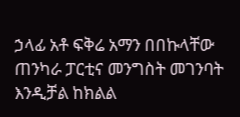ኃላፊ አቶ ፍቅሬ አማን በበኩላቸው ጠንካራ ፓርቲና መንግስት መገንባት እንዲቻል ከክልል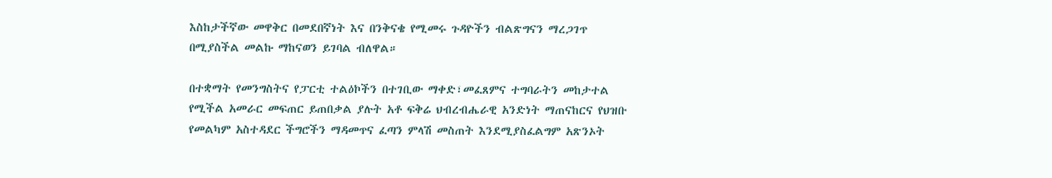እስከታችኛው መዋቅር በመደበኛነት እና በንቅናቄ የሚመሩ ጉዳዮችን ብልጽግናን ማረጋገጥ በሚያስችል መልኩ ማከናወን ይገባል ብለዋል።

በተቋማት የመንግስትና የፓርቲ ተልዕኮችን በተገቢው ማቀድ፣መፈጸምና ተግባራትን መከታተል የሚችል አመራር መፍጠር ይጠበቃል ያሉት አቶ ፍቅሬ ህብረብሔራዊ አንድነት ማጠናከርና የህዝቡ የመልካም አስተዳደር ችግሮችን ማዳመጥና ፈጣን ምላሽ መስጠት እንደሚያስፈልግም አጽንኦት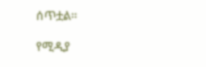ሰጥቷል።

የሚዲያ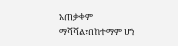አጠቃቀም ማሻሻል፣በከተማም ሆነ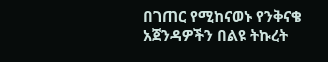በገጠር የሚከናወኑ የንቅናቄ አጀንዳዎችን በልዩ ትኩረት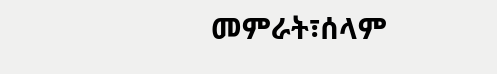መምራት፣ሰላም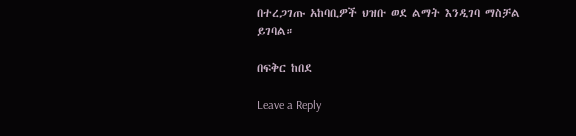በተረጋገጡ አከባቢዎች ህዝቡ ወደ ልማት እንዲገባ ማስቻል ይገባል።

በፍቅር ከበደ

Leave a Reply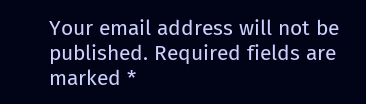Your email address will not be published. Required fields are marked *